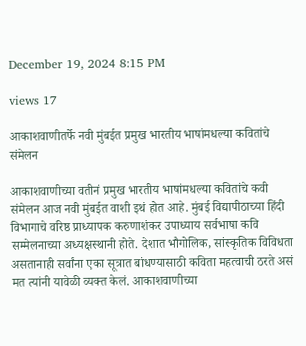December 19, 2024 8:15 PM

views 17

आकाशवाणीतर्फे नवी मुंबईत प्रमुख भारतीय भाषांमधल्या कवितांचे संमेलन

आकाशवाणीच्या वतीनं प्रमुख भारतीय भाषांमधल्या कवितांचे कवी संमेलन आज नवी मुंबईत वाशी इथं होत आहे. मुंबई विद्यापीठाच्या हिंदी विभागाचे वरिष्ठ प्राध्यापक करुणाशंकर उपाध्याय सर्वभाषा कवि सम्मेलनाच्या अध्यक्षस्थानी होते. देशात भौगोलिक, सांस्कृतिक विविधता असतानाही सर्वांना एका सूत्रात बांधण्यासाठी कविता महत्वाची ठरते असं मत त्यांनी यावेळी व्यक्त केलं. आकाशवाणीच्या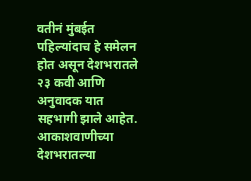वतीनं मुंबईत पहिल्यांदाच हे समेलन होत असून देशभरातले २३ कवी आणि अनुवादक यात सहभागी झाले आहेत. आकाशवाणीच्या देशभरातल्या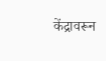केंद्रावरून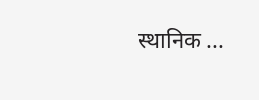स्थानिक ...